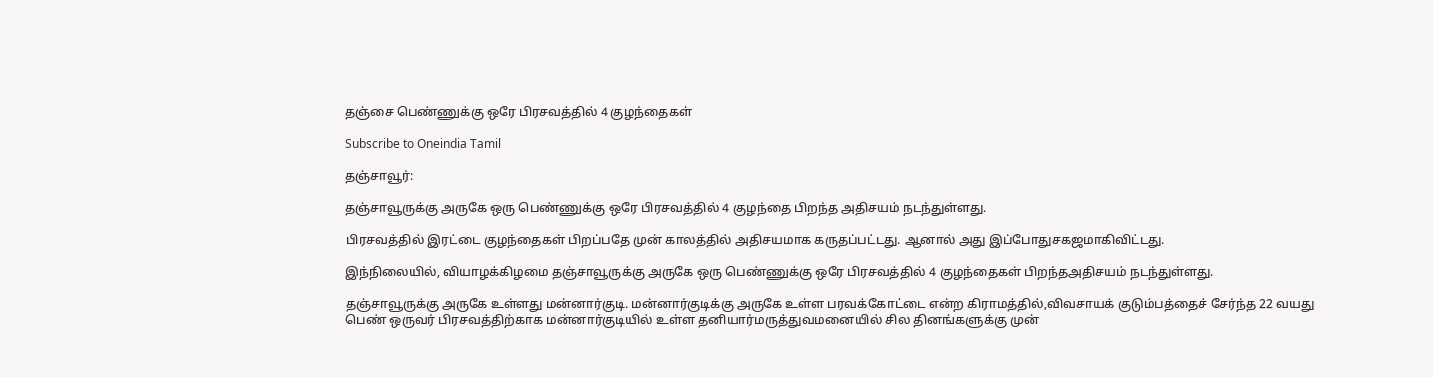தஞ்சை பெண்ணுக்கு ஒரே பிரசவத்தில் 4 குழந்தைகள்

Subscribe to Oneindia Tamil

தஞ்சாவூர்:

தஞ்சாவூருக்கு அருகே ஒரு பெண்ணுக்கு ஒரே பிரசவத்தில் 4 குழந்தை பிறந்த அதிசயம் நடந்துள்ளது.

பிரசவத்தில் இரட்டை குழந்தைகள் பிறப்பதே முன் காலத்தில் அதிசயமாக கருதப்பட்டது. ஆனால் அது இப்போதுசகஜமாகிவிட்டது.

இந்நிலையில், வியாழக்கிழமை தஞ்சாவூருக்கு அருகே ஒரு பெண்ணுக்கு ஒரே பிரசவத்தில் 4 குழந்தைகள் பிறந்தஅதிசயம் நடந்துள்ளது.

தஞ்சாவூருக்கு அருகே உள்ளது மன்னார்குடி. மன்னார்குடிக்கு அருகே உள்ள பரவக்கோட்டை என்ற கிராமத்தில்,விவசாயக் குடும்பத்தைச் சேர்ந்த 22 வயது பெண் ஒருவர் பிரசவத்திற்காக மன்னார்குடியில் உள்ள தனியார்மருத்துவமனையில் சில தினங்களுக்கு முன்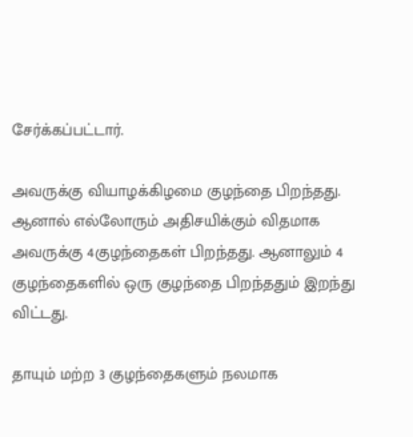சேர்க்கப்பட்டார்.

அவருக்கு வியாழக்கிழமை குழந்தை பிறந்தது. ஆனால் எல்லோரும் அதிசயிக்கும் விதமாக அவருக்கு 4குழந்தைகள் பிறந்தது. ஆனாலும் 4 குழந்தைகளில் ஒரு குழந்தை பிறந்ததும் இறந்து விட்டது.

தாயும் மற்ற 3 குழந்தைகளும் நலமாக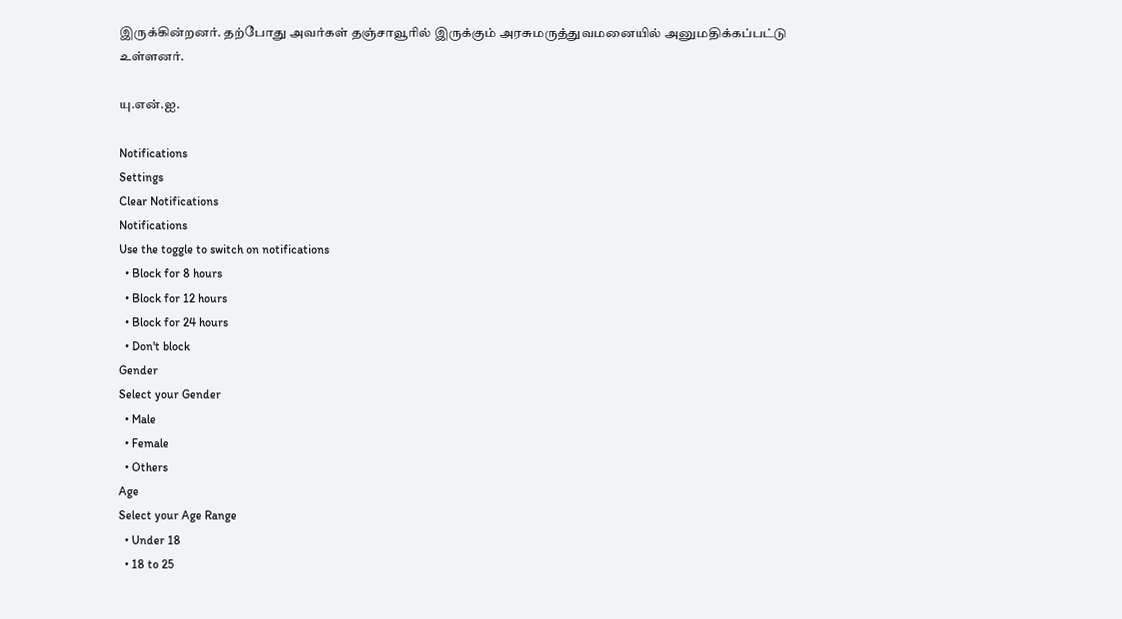இருக்கின்றனர். தற்போது அவர்கள் தஞ்சாவூரில் இருக்கும் அரசுமருத்துவமனையில் அனுமதிக்கப்பட்டு உள்ளனர்.

யு.என்.ஐ.

Notifications
Settings
Clear Notifications
Notifications
Use the toggle to switch on notifications
  • Block for 8 hours
  • Block for 12 hours
  • Block for 24 hours
  • Don't block
Gender
Select your Gender
  • Male
  • Female
  • Others
Age
Select your Age Range
  • Under 18
  • 18 to 25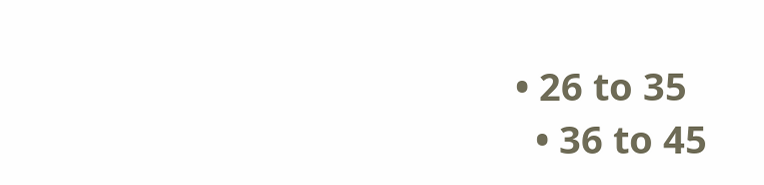• 26 to 35
  • 36 to 45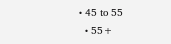• 45 to 55
  • 55+